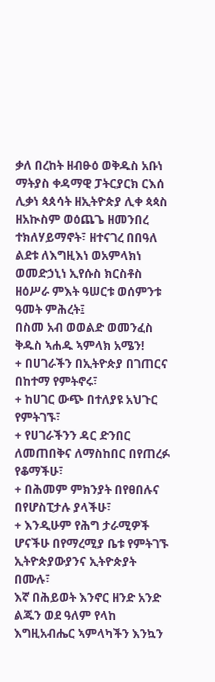ቃለ በረከት ዘብፁዕ ወቅዱስ አቡነ ማትያስ ቀዳማዊ ፓትርያርክ ርእሰ ሊቃነ ጳጰሳት ዘኢትዮጵያ ሊቀ ጳጳስ ዘአኲስም ወዕጨጌ ዘመንበረ ተክለሃይማኖት፣ ዘተናገረ በበዓለ ልደቱ ለእግዚእነ ወአምላክነ ወመድኃኒነ ኢየሱስ ክርስቶስ ዘዕሥራ ምእት ዓሠርቱ ወሰምንቱ ዓመት ምሕረት፤
በስመ አብ ወወልድ ወመንፈስ ቅዱስ ኣሐዱ ኣምላክ አሜን!
+ በሀገራችን በኢትዮጵያ በገጠርና በከተማ የምትኖሩ፣
+ ከሀገር ውጭ በተለያዩ አህጉር የምትገኙ፣
+ የሀገራችንን ዳር ድንበር ለመጠበቅና ለማስከበር በየጠረፉ የቆማችሁ፣
+ በሕመም ምክንያት በየፀበሉና በየሆስፒታሉ ያላችሁ፣
+ እንዲሁም የሕግ ታራሚዎች ሆናችሁ በየማረሚያ ቤቱ የምትገኙ ኢትዮጵያውያንና ኢትዮጵያት በሙሉ፣
እኛ በሕይወት እንኖር ዘንድ አንድ ልጁን ወደ ዓለም የላከ እግዚአብሔር ኣምላካችን እንኳን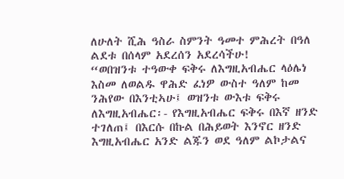ለሁለት ሺሕ ዓስራ ስምንት ዓመተ ምሕረት በዓለ ልደቱ በሰላም አደረሰን አደረሳችሁ!
“ወበዝንቱ ተዓውቀ ፍቅሩ ለእግዚአብሔር ላዕሌነ እስመ ለወልዱ ዋሕድ ፈነዎ ውስተ ዓለም ከመ ንሕየው በእንቲኣሁ፤ ወዝንቱ ውእቱ ፍቅሩ ለእግዚአብሔር፡- የእግዚአብሔር ፍቅሩ በእኛ ዘንድ ተገለጠ፤ በእርሱ በኩል በሕይወት እንኖር ዘንድ እግዚአብሔር አንድ ልጁን ወደ ዓለም ልኮታልና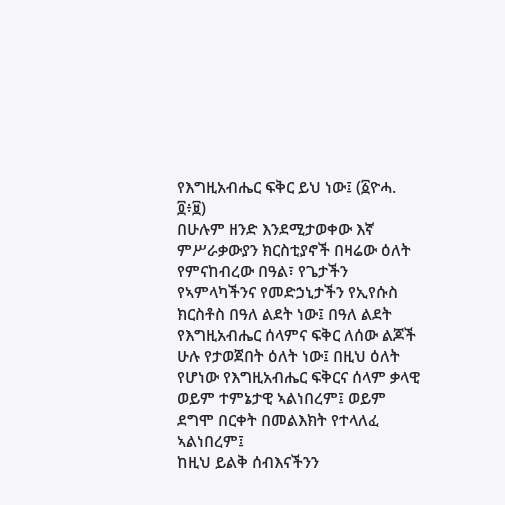የእግዚአብሔር ፍቅር ይህ ነው፤ (፩ዮሓ. ፬፥፱)
በሁሉም ዘንድ እንደሚታወቀው እኛ ምሥራቃውያን ክርስቲያኖች በዛሬው ዕለት የምናከብረው በዓል፣ የጌታችን የኣምላካችንና የመድኃኒታችን የኢየሱስ ክርስቶስ በዓለ ልደት ነው፤ በዓለ ልደት የእግዚአብሔር ሰላምና ፍቅር ለሰው ልጆች ሁሉ የታወጀበት ዕለት ነው፤ በዚህ ዕለት የሆነው የእግዚአብሔር ፍቅርና ሰላም ቃላዊ ወይም ተምኔታዊ ኣልነበረም፤ ወይም ደግሞ በርቀት በመልእክት የተላለፈ ኣልነበረም፤
ከዚህ ይልቅ ሰብእናችንን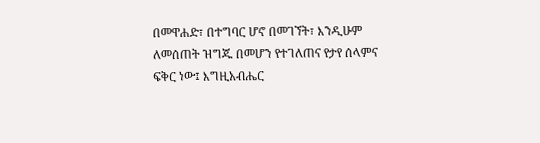በመዋሐድ፣ በተግባር ሆኖ በመገኘት፣ እንዲሁም ለመሰጠት ዝግጁ በመሆን የተገለጠና የታየ ሰላምና ፍቅር ነው፤ እግዚአብሔር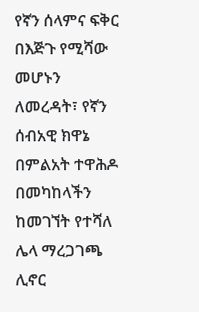የኛን ሰላምና ፍቅር በእጅጉ የሚሻው መሆኑን ለመረዳት፣ የኛን ሰብአዊ ክዋኔ በምልአት ተዋሕዶ በመካከላችን ከመገኘት የተሻለ ሌላ ማረጋገጫ ሊኖር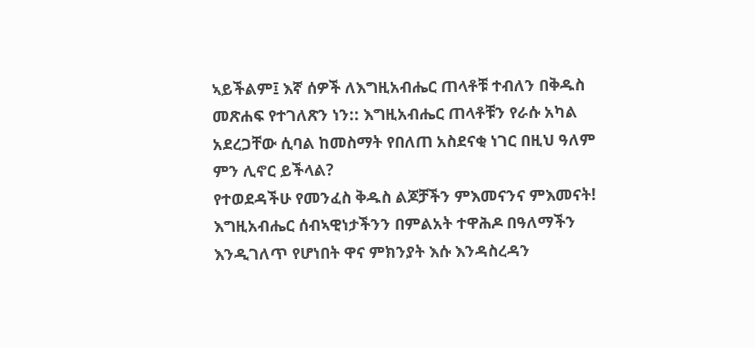ኣይችልም፤ እኛ ሰዎች ለእግዚአብሔር ጠላቶቹ ተብለን በቅዱስ መጽሐፍ የተገለጽን ነን:: እግዚአብሔር ጠላቶቹን የራሱ አካል አደረጋቸው ሲባል ከመስማት የበለጠ አስደናቂ ነገር በዚህ ዓለም ምን ሊኖር ይችላል?
የተወደዳችሁ የመንፈስ ቅዱስ ልጆቻችን ምእመናንና ምእመናት!
እግዚአብሔር ሰብኣዊነታችንን በምልአት ተዋሕዶ በዓለማችን እንዲገለጥ የሆነበት ዋና ምክንያት እሱ እንዳስረዳን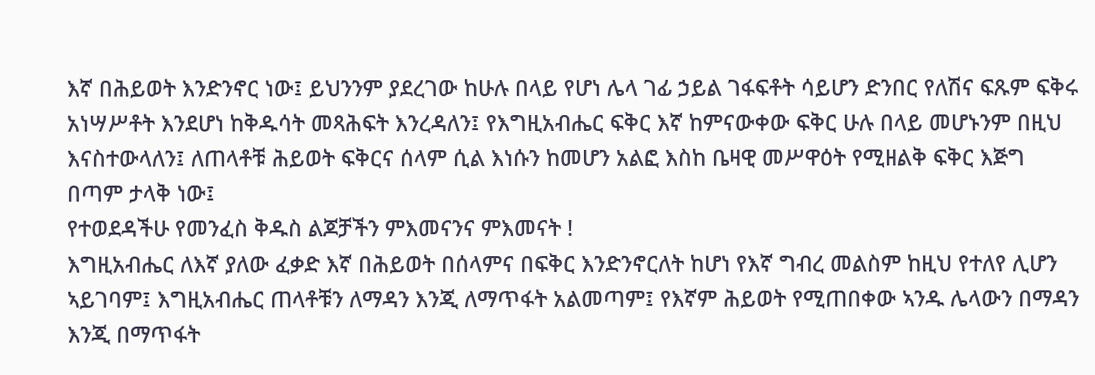እኛ በሕይወት እንድንኖር ነው፤ ይህንንም ያደረገው ከሁሉ በላይ የሆነ ሌላ ገፊ ኃይል ገፋፍቶት ሳይሆን ድንበር የለሽና ፍጹም ፍቅሩ አነሣሥቶት እንደሆነ ከቅዱሳት መጻሕፍት እንረዳለን፤ የእግዚአብሔር ፍቅር እኛ ከምናውቀው ፍቅር ሁሉ በላይ መሆኑንም በዚህ እናስተውላለን፤ ለጠላቶቹ ሕይወት ፍቅርና ሰላም ሲል እነሱን ከመሆን አልፎ እስከ ቤዛዊ መሥዋዕት የሚዘልቅ ፍቅር እጅግ በጣም ታላቅ ነው፤
የተወደዳችሁ የመንፈስ ቅዱስ ልጆቻችን ምእመናንና ምእመናት !
እግዚአብሔር ለእኛ ያለው ፈቃድ እኛ በሕይወት በሰላምና በፍቅር እንድንኖርለት ከሆነ የእኛ ግብረ መልስም ከዚህ የተለየ ሊሆን ኣይገባም፤ እግዚአብሔር ጠላቶቹን ለማዳን እንጂ ለማጥፋት አልመጣም፤ የእኛም ሕይወት የሚጠበቀው ኣንዱ ሌላውን በማዳን እንጂ በማጥፋት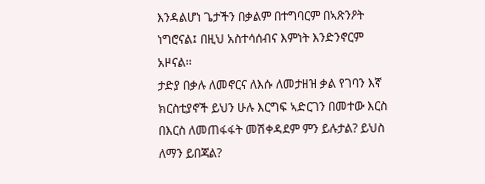እንዳልሆነ ጌታችን በቃልም በተግባርም በኣጽንዖት ነግሮናል፤ በዚህ አስተሳሰብና እምነት እንድንኖርም አዞናል፡፡
ታድያ በቃሉ ለመኖርና ለእሱ ለመታዘዝ ቃል የገባን እኛ ክርስቲያኖች ይህን ሁሉ እርግፍ ኣድርገን በመተው እርስ በእርስ ለመጠፋፋት መሽቀዳደም ምን ይሉታል? ይህስ ለማን ይበጃል?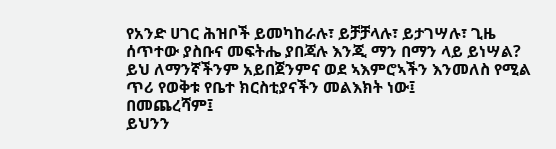የአንድ ሀገር ሕዝቦች ይመካከራሉ፣ ይቻቻላሉ፣ ይታገሣሉ፣ ጊዜ ሰጥተው ያስቡና መፍትሔ ያበጃሉ እንጂ ማን በማን ላይ ይነሣል? ይህ ለማንኛችንም አይበጀንምና ወደ ኣእምሮኣችን እንመለስ የሚል ጥሪ የወቅቱ የቤተ ክርስቲያናችን መልእክት ነው፤
በመጨረሻም፤
ይህንን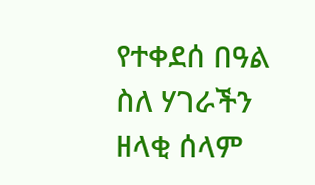የተቀደሰ በዓል ስለ ሃገራችን ዘላቂ ሰላም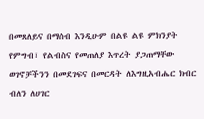በመጸለይና በማሰብ እንዲሁም በልዩ ልዩ ምክንያት የምግብ፣ የልብስና የመጠለያ እጥረት ያጋጠማቸው ወገኖቻችንን በመደገፍና በመርዳት ለእግዚአብሔር ክብር ብለን ለሀገር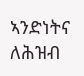ኣንድነትና ለሕዝብ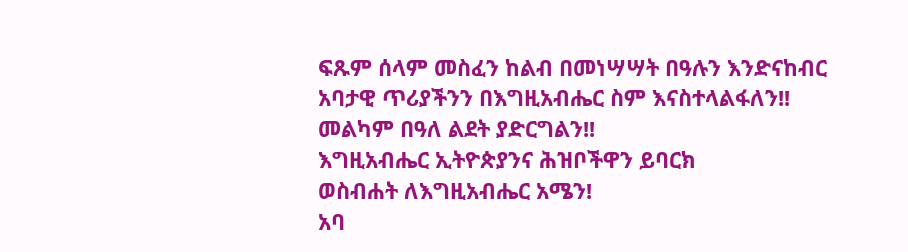ፍጹም ሰላም መስፈን ከልብ በመነሣሣት በዓሉን እንድናከብር አባታዊ ጥሪያችንን በእግዚአብሔር ስም እናስተላልፋለን!!
መልካም በዓለ ልደት ያድርግልን!!
እግዚአብሔር ኢትዮጵያንና ሕዝቦችዋን ይባርክ
ወስብሐት ለእግዚአብሔር አሜን!
አባ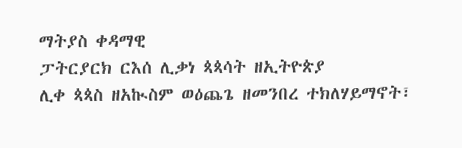ማትያስ ቀዳማዊ
ፓትርያርክ ርእሰ ሊቃነ ጳጳሳት ዘኢትዮጵያ
ሊቀ ጳጳስ ዘአኲስም ወዕጨጌ ዘመንበረ ተክለሃይማኖት፣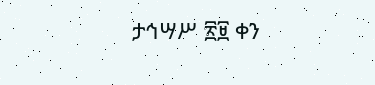ታኅሣሥ ፳፱ ቀን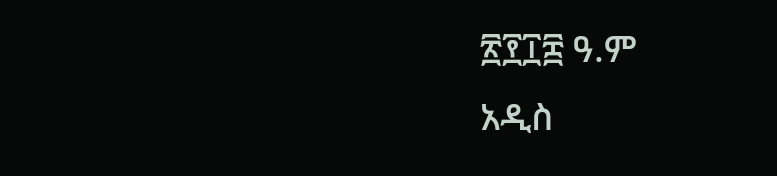፳፻፲፰ ዓ.ም
አዲስ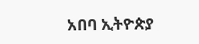አበባ ኢትዮጵያ